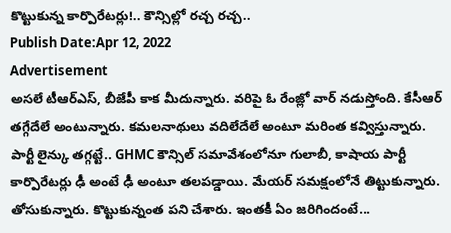కొట్టుకున్న కార్పొరేటర్లు!.. కౌన్సిల్లో రచ్చ రచ్చ..
Publish Date:Apr 12, 2022
Advertisement
అసలే టీఆర్ఎస్, బీజేపీ కాక మీదున్నారు. వరిపై ఓ రేంజ్లో వార్ నడుస్తోంది. కేసీఆర్ తగ్గేదేలే అంటున్నారు. కమలనాథులు వదిలేదేలే అంటూ మరింత కవ్విస్తున్నారు. పార్టీ లైన్కు తగ్గట్టే.. GHMC కౌన్సిల్ సమావేశంలోనూ గులాబీ, కాషాయ పార్టీ కార్పొరేటర్లు ఢీ అంటే ఢీ అంటూ తలపడ్డాయి. మేయర్ సమక్షంలోనే తిట్టుకున్నారు. తోసుకున్నారు. కొట్టుకున్నంత పని చేశారు. ఇంతకీ ఏం జరిగిందంటే...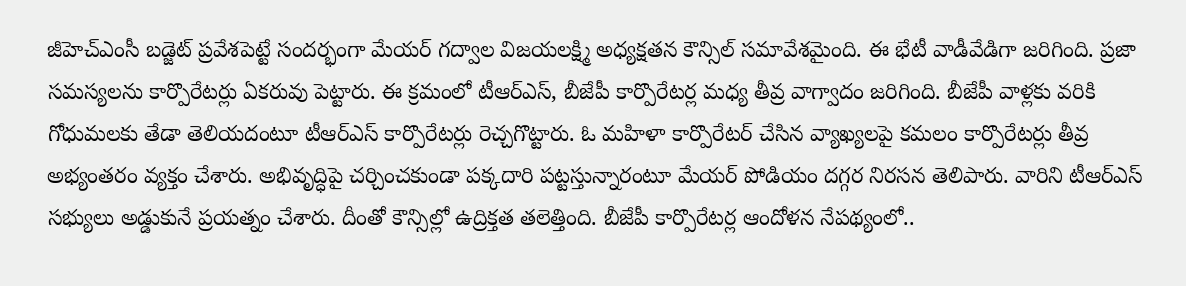జీహెచ్ఎంసీ బడ్జెట్ ప్రవేశపెట్టే సందర్భంగా మేయర్ గద్వాల విజయలక్ష్మి అధ్యక్షతన కౌన్సిల్ సమావేశమైంది. ఈ భేటీ వాడీవేడిగా జరిగింది. ప్రజా సమస్యలను కార్పొరేటర్లు ఏకరువు పెట్టారు. ఈ క్రమంలో టీఆర్ఎస్, బీజేపీ కార్పొరేటర్ల మధ్య తీవ్ర వాగ్వాదం జరిగింది. బీజేపీ వాళ్లకు వరికి గోధుమలకు తేడా తెలియదంటూ టీఆర్ఎస్ కార్పొరేటర్లు రెచ్చగొట్టారు. ఓ మహిళా కార్పొరేటర్ చేసిన వ్యాఖ్యలపై కమలం కార్పొరేటర్లు తీవ్ర అభ్యంతరం వ్యక్తం చేశారు. అభివృద్ధిపై చర్చించకుండా పక్కదారి పట్టస్తున్నారంటూ మేయర్ పోడియం దగ్గర నిరసన తెలిపారు. వారిని టీఆర్ఎస్ సభ్యులు అడ్డుకునే ప్రయత్నం చేశారు. దీంతో కౌన్సిల్లో ఉద్రిక్తత తలెత్తింది. బీజేపీ కార్పొరేటర్ల ఆందోళన నేపథ్యంలో..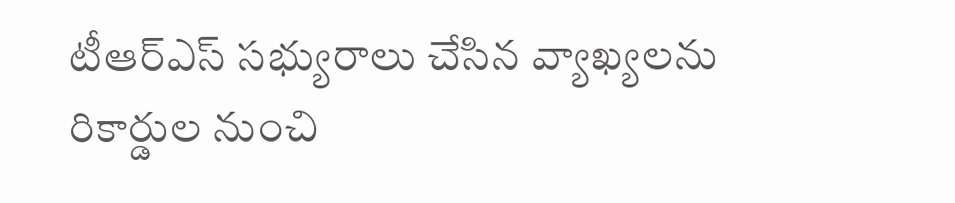టీఆర్ఎస్ సభ్యురాలు చేసిన వ్యాఖ్యలను రికార్డుల నుంచి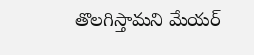తొలగిస్తామని మేయర్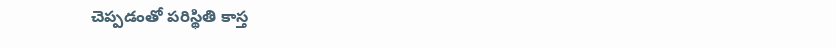చెప్పడంతో పరిస్థితి కాస్త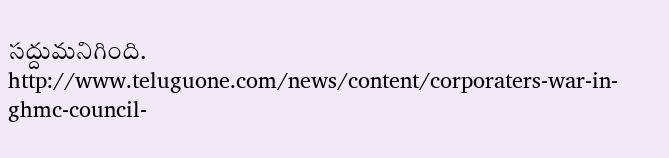సద్దుమనిగింది.
http://www.teluguone.com/news/content/corporaters-war-in-ghmc-council-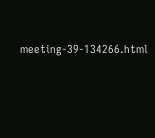meeting-39-134266.html